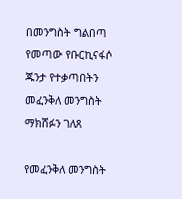በመንግስት ግልበጣ የመጣው የቡርኪናፋሶ ጁንታ የተቃጣበትን መፈንቅለ መንግስት ማክሸፉን ገለጸ

የመፈንቅለ መንግስት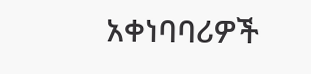አቀነባባሪዎች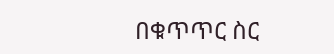በቁጥጥር ስር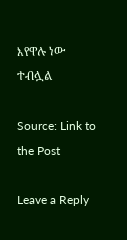እየዋሉ ነው ተብሏል

Source: Link to the Post

Leave a Reply